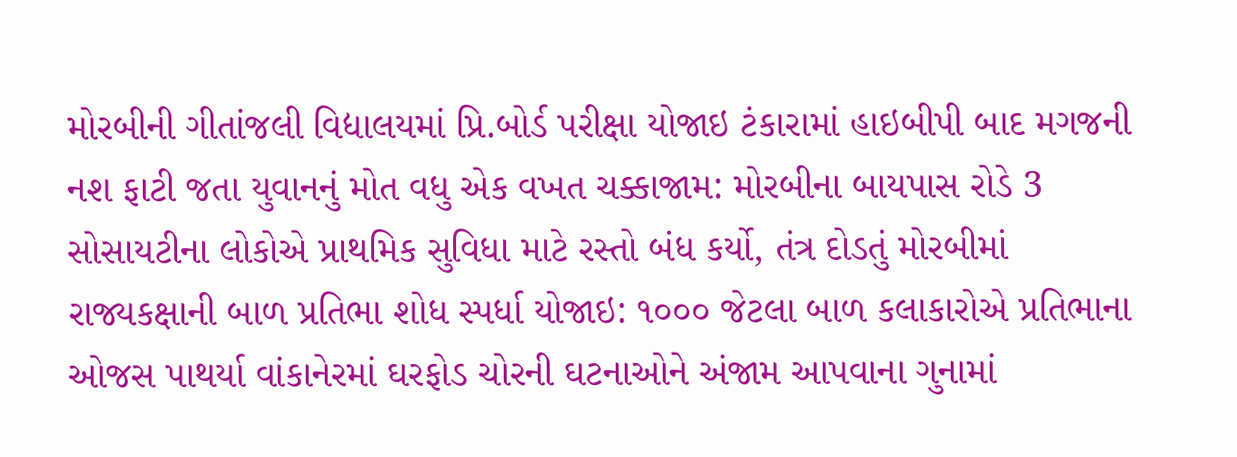મોરબીની ગીતાંજલી વિદ્યાલયમાં પ્રિ.બોર્ડ પરીક્ષા યોજાઇ ટંકારામાં હાઇબીપી બાદ મગજની નશ ફાટી જતા યુવાનનું મોત વધુ એક વખત ચક્કાજામ: મોરબીના બાયપાસ રોડે 3 સોસાયટીના લોકોએ પ્રાથમિક સુવિધા માટે રસ્તો બંધ કર્યો, તંત્ર દોડતું મોરબીમાં રાજ્યકક્ષાની બાળ પ્રતિભા શોધ સ્પર્ધા યોજાઇ: ૧૦૦૦ જેટલા બાળ કલાકારોએ પ્રતિભાના ઓજસ પાથર્યા વાંકાનેરમાં ઘરફોડ ચોરની ઘટનાઓને અંજામ આપવાના ગુનામાં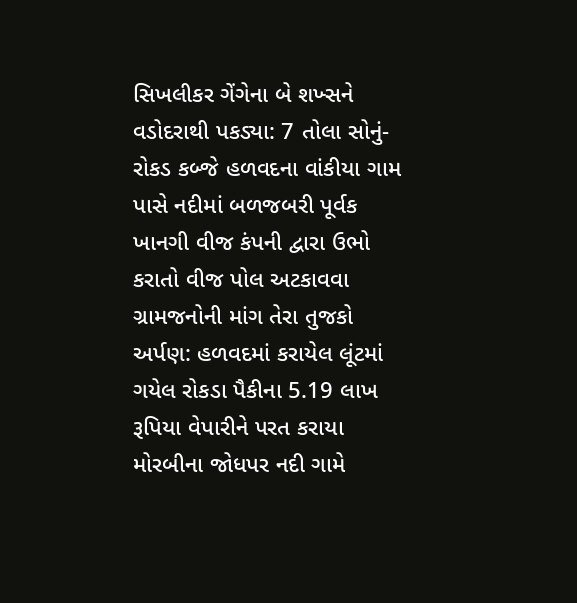સિખલીકર ગેંગેના બે શખ્સને વડોદરાથી પકડ્યા: 7 તોલા સોનું-રોકડ કબ્જે હળવદના વાંકીયા ગામ પાસે નદીમાં બળજબરી પૂર્વક ખાનગી વીજ કંપની દ્વારા ઉભો કરાતો વીજ પોલ અટકાવવા ગ્રામજનોની માંગ તેરા તુજકો અર્પણ: હળવદમાં કરાયેલ લૂંટમાં ગયેલ રોકડા પૈકીના 5.19 લાખ રૂપિયા વેપારીને પરત કરાયા મોરબીના જોધપર નદી ગામે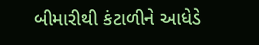બીમારીથી કંટાળીને આધેડે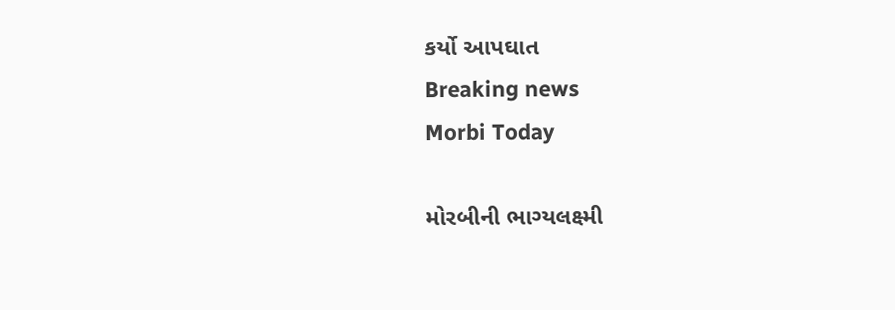કર્યો આપઘાત
Breaking news
Morbi Today

મોરબીની ભાગ્યલક્ષ્મી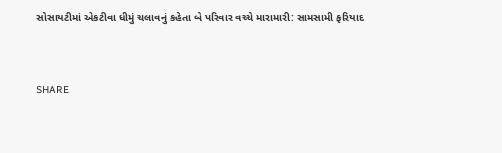સોસાયટીમાં એકટીવા ધીમું ચલાવનું કહેતા બે પરિવાર વચ્ચે મારામારી: સામસામી ફરિયાદ


SHARE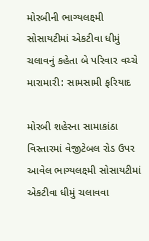મોરબીની ભાગ્યલક્ષ્મી સોસાયટીમાં એકટીવા ધીમું ચલાવનું કહેતા બે પરિવાર વચ્ચે મારામારી: સામસામી ફરિયાદ

મોરબી શહેરના સામાકાંઠા વિસ્તારમાં વેજીટેબલ રોડ ઉપર આવેલ ભાગ્યલક્ષ્મી સોસાયટીમાં એકટીવા ધીમું ચલાવવા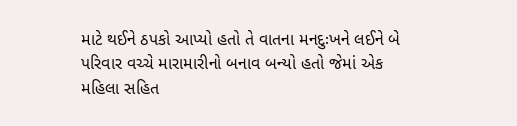માટે થઈને ઠપકો આપ્યો હતો તે વાતના મનદુઃખને લઈને બે પરિવાર વચ્ચે મારામારીનો બનાવ બન્યો હતો જેમાં એક મહિલા સહિત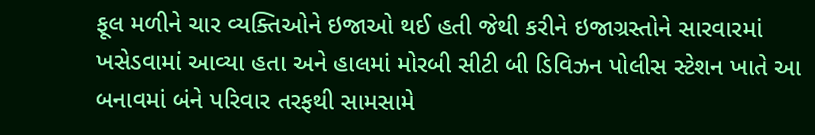ફૂલ મળીને ચાર વ્યક્તિઓને ઇજાઓ થઈ હતી જેથી કરીને ઇજાગ્રસ્તોને સારવારમાં ખસેડવામાં આવ્યા હતા અને હાલમાં મોરબી સીટી બી ડિવિઝન પોલીસ સ્ટેશન ખાતે આ બનાવમાં બંને પરિવાર તરફથી સામસામે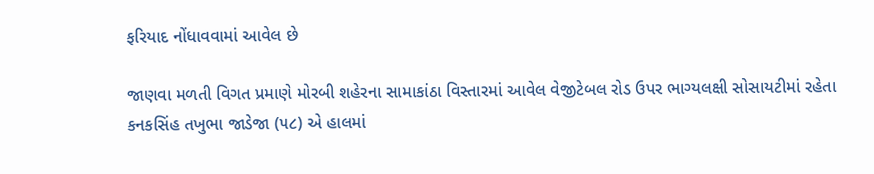ફરિયાદ નોંધાવવામાં આવેલ છે

જાણવા મળતી વિગત પ્રમાણે મોરબી શહેરના સામાકાંઠા વિસ્તારમાં આવેલ વેજીટેબલ રોડ ઉપર ભાગ્યલક્ષી સોસાયટીમાં રહેતા કનકસિંહ તખુભા જાડેજા (૫૮) એ હાલમાં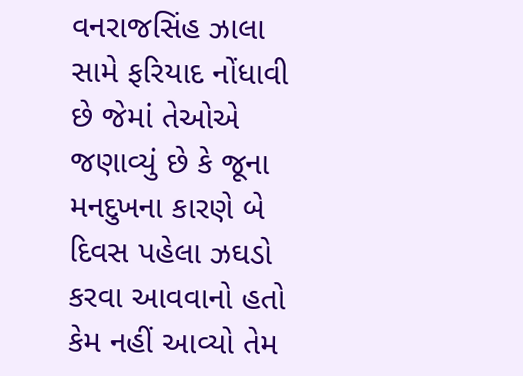વનરાજસિંહ ઝાલા સામે ફરિયાદ નોંધાવી છે જેમાં તેઓએ જણાવ્યું છે કે જૂના મનદુખના કારણે બે દિવસ પહેલા ઝઘડો કરવા આવવાનો હતો કેમ નહીં આવ્યો તેમ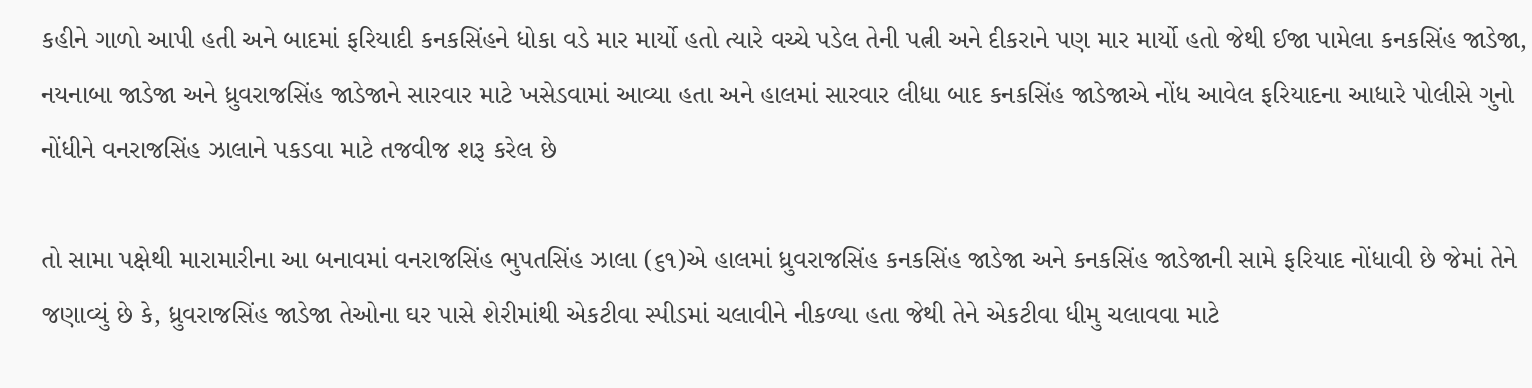કહીને ગાળો આપી હતી અને બાદમાં ફરિયાદી કનકસિંહને ધોકા વડે માર માર્યો હતો ત્યારે વચ્ચે પડેલ તેની પત્ની અને દીકરાને પણ માર માર્યો હતો જેથી ઈજા પામેલા કનકસિંહ જાડેજા, નયનાબા જાડેજા અને ધ્રુવરાજસિંહ જાડેજાને સારવાર માટે ખસેડવામાં આવ્યા હતા અને હાલમાં સારવાર લીધા બાદ કનકસિંહ જાડેજાએ નોંધ આવેલ ફરિયાદના આધારે પોલીસે ગુનો નોંધીને વનરાજસિંહ ઝાલાને પકડવા માટે તજવીજ શરૂ કરેલ છે

તો સામા પક્ષેથી મારામારીના આ બનાવમાં વનરાજસિંહ ભુપતસિંહ ઝાલા (૬૧)એ હાલમાં ધ્રુવરાજસિંહ કનકસિંહ જાડેજા અને કનકસિંહ જાડેજાની સામે ફરિયાદ નોંધાવી છે જેમાં તેને જણાવ્યું છે કે, ધ્રુવરાજસિંહ જાડેજા તેઓના ઘર પાસે શેરીમાંથી એકટીવા સ્પીડમાં ચલાવીને નીકળ્યા હતા જેથી તેને એકટીવા ધીમુ ચલાવવા માટે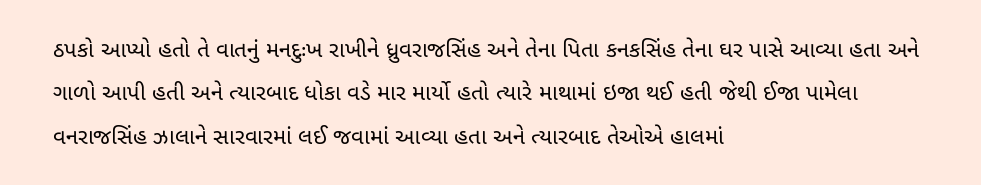ઠપકો આપ્યો હતો તે વાતનું મનદુઃખ રાખીને ધ્રુવરાજસિંહ અને તેના પિતા કનકસિંહ તેના ઘર પાસે આવ્યા હતા અને ગાળો આપી હતી અને ત્યારબાદ ધોકા વડે માર માર્યો હતો ત્યારે માથામાં ઇજા થઈ હતી જેથી ઈજા પામેલા વનરાજસિંહ ઝાલાને સારવારમાં લઈ જવામાં આવ્યા હતા અને ત્યારબાદ તેઓએ હાલમાં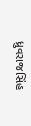ધ્રુવરાજસિંહ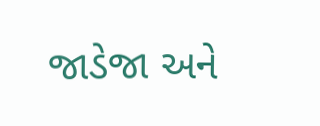જાડેજા અને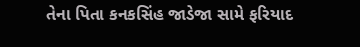તેના પિતા કનકસિંહ જાડેજા સામે ફરિયાદ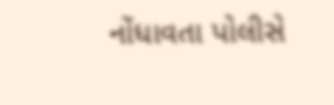નોંધાવતા પોલીસે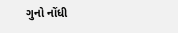ગુનો નોંધી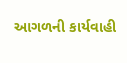આગળની કાર્યવાહી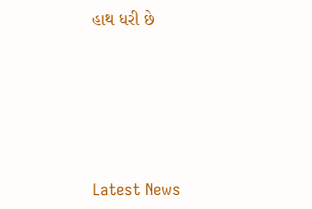હાથ ધરી છે






Latest News